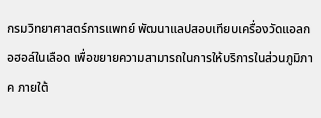กรมวิทยาศาสตร์การแพทย์ พัฒนาแลปสอบเทียบเครื่องวัดแอลกอฮอล์ในเลือด เพื่อขยายความสามารถในการให้บริการในส่วนภูมิภาค ภายใต้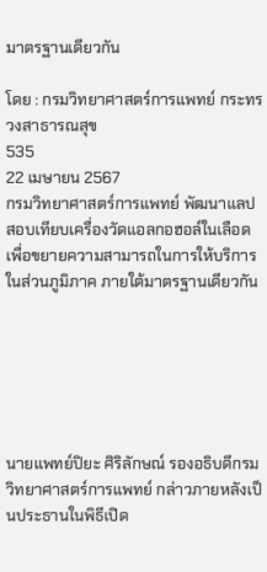มาตรฐานเดียวกัน

โดย : กรมวิทยาศาสตร์การแพทย์ กระทรวงสาธารณสุข
535
22 เมษายน 2567
กรมวิทยาศาสตร์การแพทย์ พัฒนาแลปสอบเทียบเครื่องวัดแอลกอฮอล์ในเลือด เพื่อขยายความสามารถในการให้บริการในส่วนภูมิภาค ภายใต้มาตรฐานเดียวกัน






นายแพทย์ปิยะ ศิริลักษณ์ รองอธิบดีกรมวิทยาศาสตร์การแพทย์ กล่าวภายหลังเป็นประธานในพิธีเปิด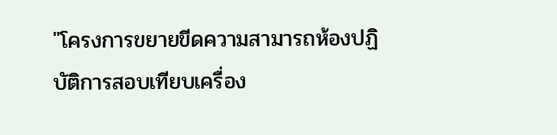"โครงการขยายขีดความสามารถห้องปฏิบัติการสอบเทียบเครื่อง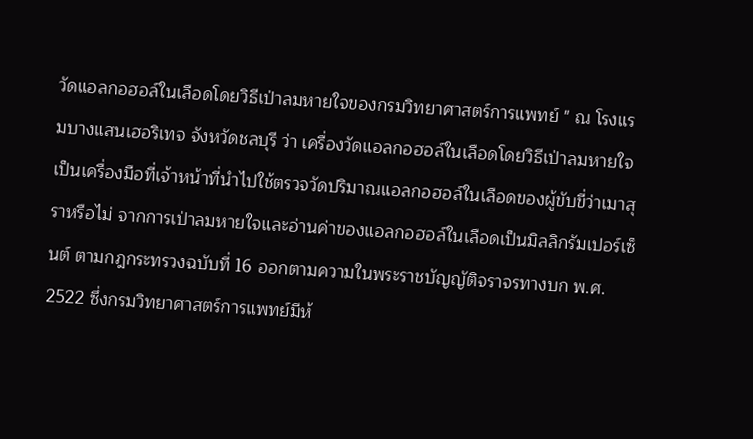วัดแอลกอฮอล์ในเลือดโดยวิธีเป่าลมหายใจของกรมวิทยาศาสตร์การแพทย์ " ณ โรงแรมบางแสนเฮอริเทจ จังหวัดชลบุรี ว่า เครื่องวัดแอลกอฮอล์ในเลือดโดยวิธีเป่าลมหายใจ เป็นเครื่องมือที่เจ้าหน้าที่นำไปใช้ตรวจวัดปริมาณแอลกอฮอล์ในเลือดของผู้ขับขี่ว่าเมาสุราหรือไม่ จากการเป่าลมหายใจและอ่านค่าของแอลกอฮอล์ในเลือดเป็นมิลลิกรัมเปอร์เซ็นต์ ตามกฎกระทรวงฉบับที่ 16 ออกตามความในพระราชบัญญัติจราจรทางบก พ.ศ. 2522 ซึ่งกรมวิทยาศาสตร์การแพทย์มีห้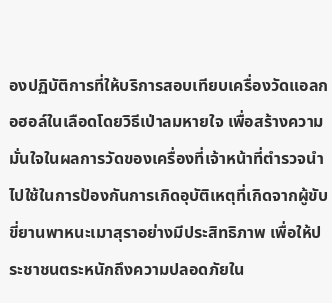องปฏิบัติการที่ให้บริการสอบเทียบเครื่องวัดแอลกอฮอล์ในเลือดโดยวิธีเป่าลมหายใจ เพื่อสร้างความมั่นใจในผลการวัดของเครื่องที่เจ้าหน้าที่ตำรวจนำไปใช้ในการป้องกันการเกิดอุบัติเหตุที่เกิดจากผู้ขับขี่ยานพาหนะเมาสุราอย่างมีประสิทธิภาพ เพื่อให้ประชาชนตระหนักถึงความปลอดภัยใน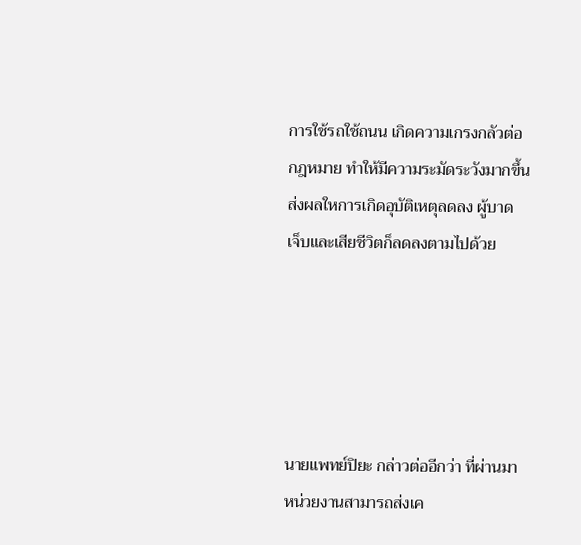การใช้รถใช้ถนน เกิดความเกรงกลัวต่อกฎหมาย ทำให้มีความระมัดระวังมากขึ้น ส่งผลใหการเกิดอุบัติเหตุลดลง ผู้บาด                               เจ็บและเสียชีวิตก็ลดลงตามไปด้วย





นายแพทย์ปิยะ กล่าวต่ออีกว่า ที่ผ่านมาหน่วยงานสามารถส่งเค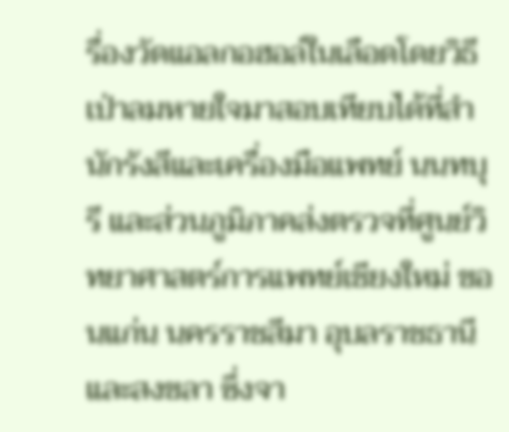รื่องวัดแอลกอฮอล์ในเลือดโดยวิธีเป่าลมหายใจมาสอบเทียบได้ที่สำนักรังสีและเครื่องมือแพทย์ นนทบุรี และส่วนภูมิภาคส่งตรวจที่ศูนย์วิทยาศาสตร์การแพทย์เชียงใหม่ ขอนแก่น นครราชสีมา อุบลราชธานี และสงขลา ซึ่งจา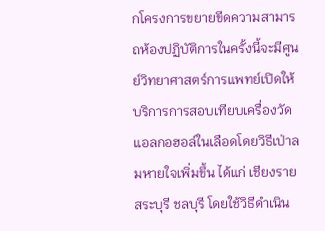กโครงการขยายขีดความสามารถห้องปฏิบัติการในครั้งนี้จะมีศูนย์วิทยาศาสตร์การแพทย์เปิดให้บริการการสอบเทียบเครื่องวัดแอลกอฮอล์ในเลือดโดยวิธีเป่าลมหายใจเพิ่มขึ้น ได้แก่ เชียงราย สระบุรี ชลบุรี โดยใช้วิธีดำเนิน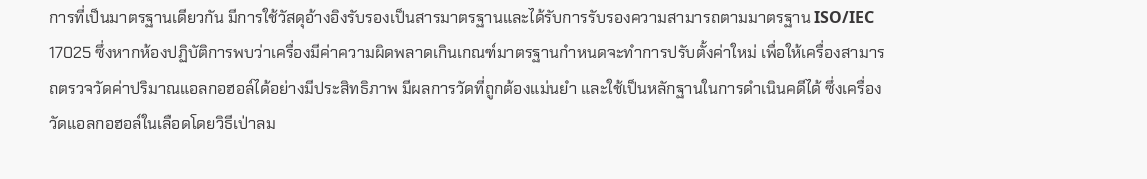การที่เป็นมาตรฐานเดียวกัน มีการใช้วัสดุอ้างอิงรับรองเป็นสารมาตรฐานและได้รับการรับรองความสามารถตามมาตรฐาน ISO/IEC 17025 ซึ่งหากห้องปฏิบัติการพบว่าเครื่องมีค่าความผิดพลาดเกินเกณฑ์มาตรฐานกำหนดจะทำการปรับตั้งค่าใหม่ เพื่อให้เครื่องสามารถตรวจวัดค่าปริมาณแอลกอฮอล์ได้อย่างมีประสิทธิภาพ มีผลการวัดที่ถูกต้องแม่นยำ และใช้เป็นหลักฐานในการดำเนินคดีได้ ซึ่งเครื่องวัดแอลกอฮอล์ในเลือดโดยวิธีเป่าลม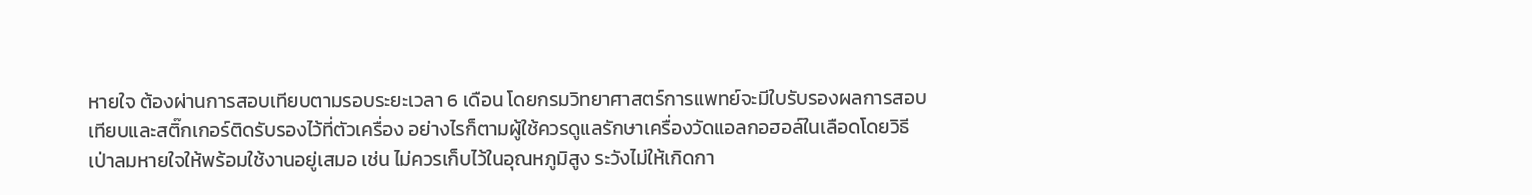หายใจ ต้องผ่านการสอบเทียบตามรอบระยะเวลา 6 เดือน โดยกรมวิทยาศาสตร์การแพทย์จะมีใบรับรองผลการสอบเทียบและสติ๊กเกอร์ติดรับรองไว้ที่ตัวเครื่อง อย่างไรก็ตามผู้ใช้ควรดูแลรักษาเครื่องวัดแอลกอฮอล์ในเลือดโดยวิธีเป่าลมหายใจให้พร้อมใช้งานอยู่เสมอ เช่น ไม่ควรเก็บไว้ในอุณหภูมิสูง ระวังไม่ให้เกิดกา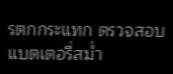รตกกระแทก ตรวจสอบแบตเตอรี่สม่ำ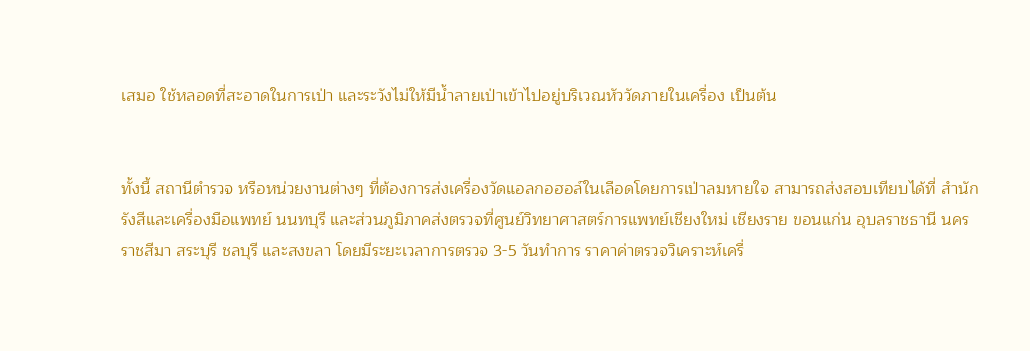เสมอ ใช้หลอดที่สะอาดในการเป่า และระวังไม่ให้มีน้ำลายเป่าเข้าไปอยู่บริเวณหัววัดภายในเครื่อง เป็นต้น


ทั้งนี้ สถานีตำรวจ หรือหน่วยงานต่างๆ ที่ต้องการส่งเครื่องวัดแอลกอฮอล์ในเลือดโดยการเป่าลมหายใจ สามารถส่งสอบเทียบได้ที่ สำนักรังสีและเครื่องมือแพทย์ นนทบุรี และส่วนภูมิภาคส่งตรวจที่ศูนย์วิทยาศาสตร์การแพทย์เชียงใหม่ เชียงราย ขอนแก่น อุบลราชธานี นครราชสีมา สระบุรี ชลบุรี และสงขลา โดยมีระยะเวลาการตรวจ 3-5 วันทำการ ราคาค่าตรวจวิเคราะห์เครื่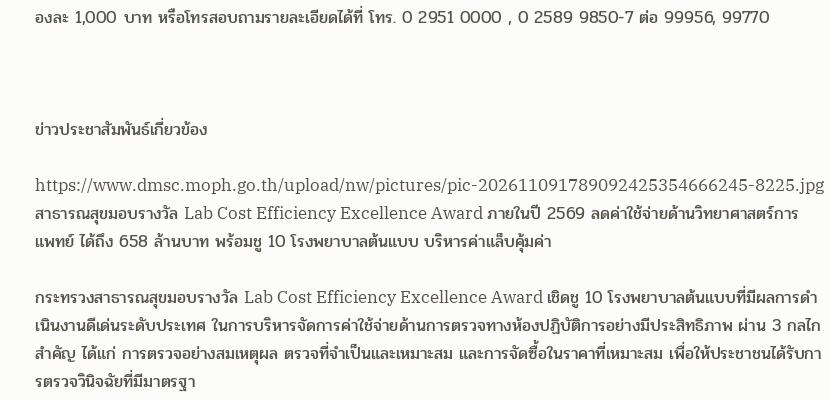องละ 1,000 บาท หรือโทรสอบถามรายละเอียดได้ที่ โทร. 0 2951 0000 , 0 2589 9850-7 ต่อ 99956, 99770



ข่าวประชาสัมพันธ์เกี่ยวข้อง

https://www.dmsc.moph.go.th/upload/nw/pictures/pic-202611091789092425354666245-8225.jpg
สาธารณสุขมอบรางวัล Lab Cost Efficiency Excellence Award ภายในปี 2569 ลดค่าใช้จ่ายด้านวิทยาศาสตร์การแพทย์ ได้ถึง 658 ล้านบาท พร้อมชู 10 โรงพยาบาลต้นแบบ บริหารค่าแล็บคุ้มค่า

กระทรวงสาธารณสุขมอบรางวัล Lab Cost Efficiency Excellence Award เชิดชู 10 โรงพยาบาลต้นแบบที่มีผลการดำเนินงานดีเด่นระดับประเทศ ในการบริหารจัดการค่าใช้จ่ายด้านการตรวจทางห้องปฏิบัติการอย่างมีประสิทธิภาพ ผ่าน 3 กลไกสำคัญ ได้แก่ การตรวจอย่างสมเหตุผล ตรวจที่จำเป็นและเหมาะสม และการจัดซื้อในราคาที่เหมาะสม เพื่อให้ประชาชนได้รับการตรวจวินิจฉัยที่มีมาตรฐา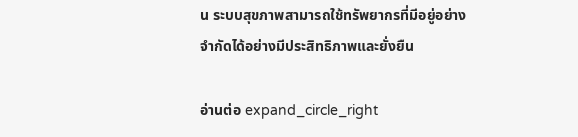น ระบบสุขภาพสามารถใช้ทรัพยากรที่มีอยู่อย่างจำกัดได้อย่างมีประสิทธิภาพและยั่งยืน

อ่านต่อ expand_circle_right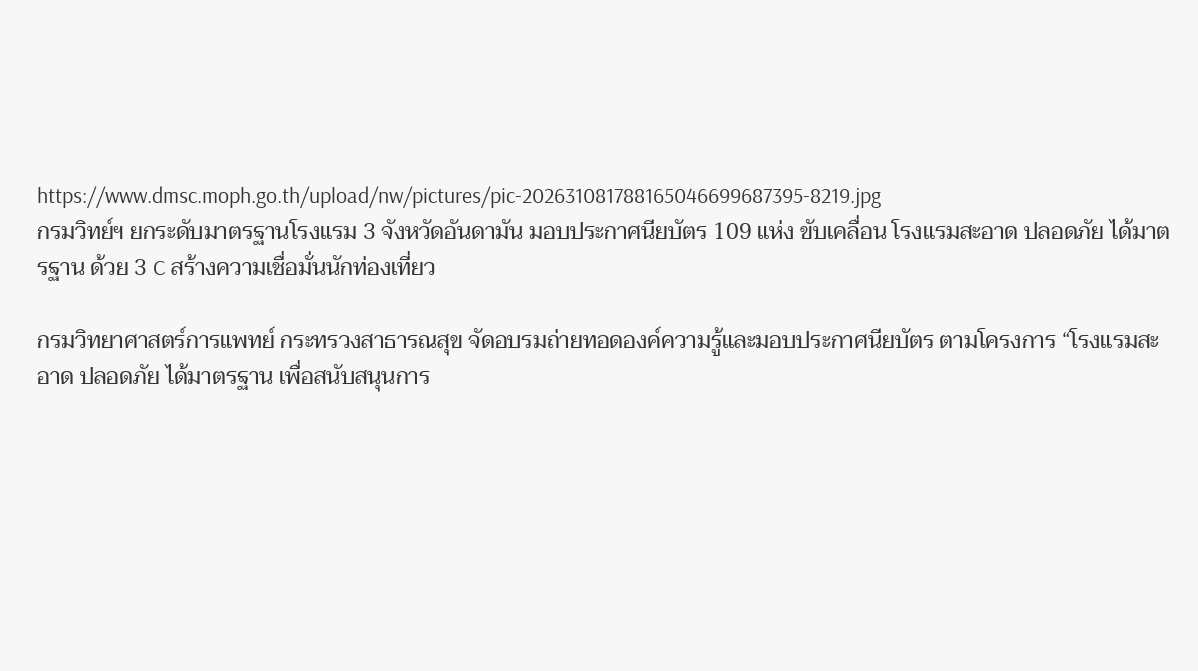https://www.dmsc.moph.go.th/upload/nw/pictures/pic-202631081788165046699687395-8219.jpg
กรมวิทย์ฯ ยกระดับมาตรฐานโรงแรม 3 จังหวัดอันดามัน มอบประกาศนียบัตร 109 แห่ง ขับเคลื่อน โรงแรมสะอาด ปลอดภัย ได้มาตรฐาน ด้วย 3 C สร้างความเชื่อมั่นนักท่องเที่ยว

กรมวิทยาศาสตร์การแพทย์ กระทรวงสาธารณสุข จัดอบรมถ่ายทอดองค์ความรู้และมอบประกาศนียบัตร ตามโครงการ “โรงแรมสะอาด ปลอดภัย ได้มาตรฐาน เพื่อสนับสนุนการ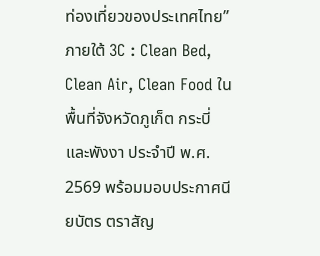ท่องเที่ยวของประเทศไทย” ภายใต้ 3C : Clean Bed, Clean Air, Clean Food ในพื้นที่จังหวัดภูเก็ต กระบี่ และพังงา ประจำปี พ.ศ. 2569 พร้อมมอบประกาศนียบัตร ตราสัญ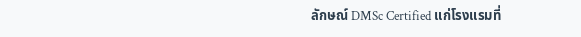ลักษณ์ DMSc Certified แก่โรงแรมที่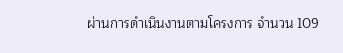ผ่านการดำเนินงานตามโครงการ จำนวน 109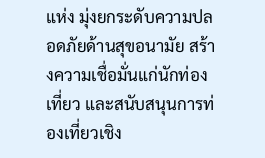แห่ง มุ่งยกระดับความปลอดภัยด้านสุขอนามัย สร้างความเชื่อมั่นแก่นักท่องเที่ยว และสนับสนุนการท่องเที่ยวเชิง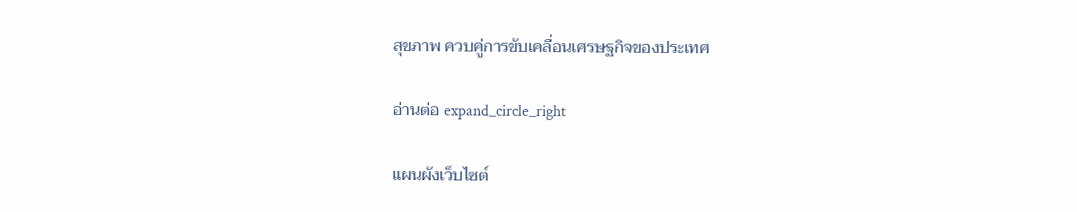สุขภาพ ควบคู่การขับเคลื่อนเศรษฐกิจของประเทศ

อ่านต่อ expand_circle_right

แผนผังเว็บไซต์